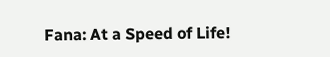Fana: At a Speed of Life!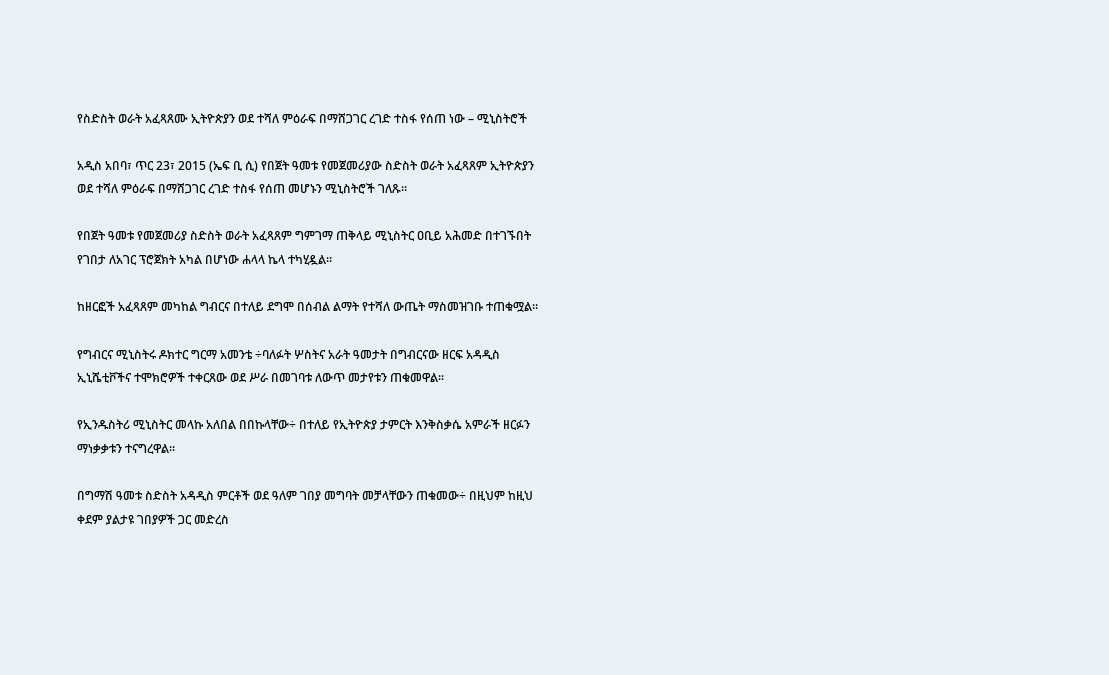የስድስት ወራት አፈጻጸሙ ኢትዮጵያን ወደ ተሻለ ምዕራፍ በማሸጋገር ረገድ ተስፋ የሰጠ ነው – ሚኒስትሮች

አዲስ አበባ፣ ጥር 23፣ 2015 (ኤፍ ቢ ሲ) የበጀት ዓመቱ የመጀመሪያው ስድስት ወራት አፈጻጸም ኢትዮጵያን ወደ ተሻለ ምዕራፍ በማሸጋገር ረገድ ተስፋ የሰጠ መሆኑን ሚኒስትሮች ገለጹ።

የበጀት ዓመቱ የመጀመሪያ ስድስት ወራት አፈጻጸም ግምገማ ጠቅላይ ሚኒስትር ዐቢይ አሕመድ በተገኙበት የገበታ ለአገር ፕሮጀክት አካል በሆነው ሐላላ ኬላ ተካሂዷል።

ከዘርፎች አፈጻጸም መካከል ግብርና በተለይ ደግሞ በሰብል ልማት የተሻለ ውጤት ማስመዝገቡ ተጠቁሟል።

የግብርና ሚኒስትሩ ዶክተር ግርማ አመንቴ ÷ባለፉት ሦስትና አራት ዓመታት በግብርናው ዘርፍ አዳዲስ ኢኒሼቲቮችና ተሞክሮዎች ተቀርጸው ወደ ሥራ በመገባቱ ለውጥ መታየቱን ጠቁመዋል፡፡

የኢንዱስትሪ ሚኒስትር መላኩ አለበል በበኩላቸው÷ በተለይ የኢትዮጵያ ታምርት እንቅስቃሴ አምራች ዘርፉን ማነቃቃቱን ተናግረዋል።

በግማሽ ዓመቱ ስድስት አዳዲስ ምርቶች ወደ ዓለም ገበያ መግባት መቻላቸውን ጠቁመው÷ በዚህም ከዚህ ቀደም ያልታዩ ገበያዎች ጋር መድረስ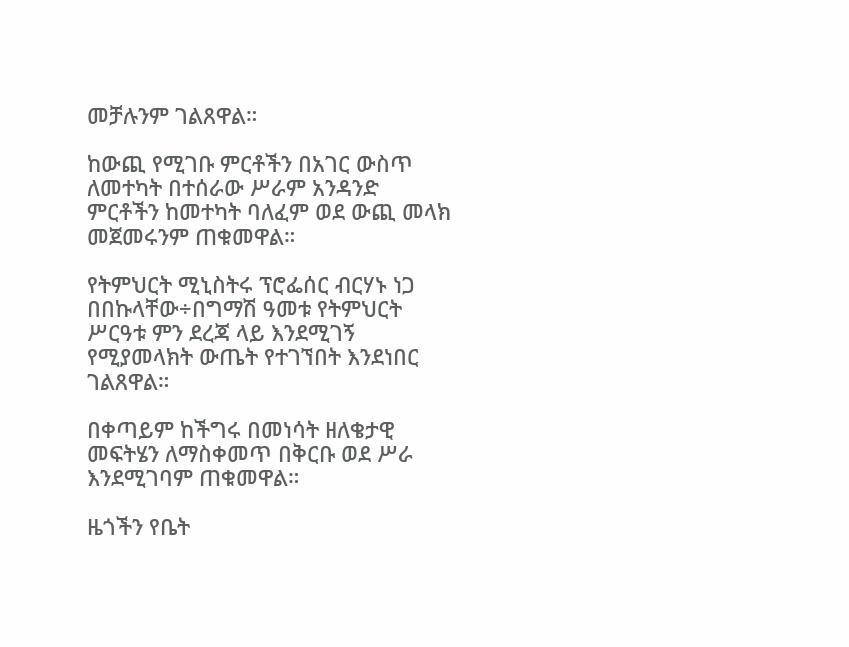መቻሉንም ገልጸዋል።

ከውጪ የሚገቡ ምርቶችን በአገር ውስጥ ለመተካት በተሰራው ሥራም አንዳንድ ምርቶችን ከመተካት ባለፈም ወደ ውጪ መላክ መጀመሩንም ጠቁመዋል።

የትምህርት ሚኒስትሩ ፕሮፌሰር ብርሃኑ ነጋ በበኩላቸው÷በግማሽ ዓመቱ የትምህርት ሥርዓቱ ምን ደረጃ ላይ እንደሚገኝ የሚያመላክት ውጤት የተገኘበት እንደነበር ገልጸዋል።

በቀጣይም ከችግሩ በመነሳት ዘለቄታዊ መፍትሄን ለማስቀመጥ በቅርቡ ወደ ሥራ እንደሚገባም ጠቁመዋል።

ዜጎችን የቤት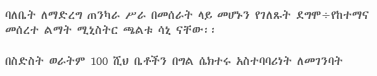ባለቤት ለማድረግ ጠንካራ ሥራ በመሰራት ላይ መሆኑን የገለጹት ደግሞ÷የከተማና መሰረተ ልማት ሚኒስትር ጫልቱ ሳኒ ናቸው፡፡

በስድስት ወራትም 100 ሺህ ቤቶችን በግል ሴክተሩ አስተባባሪነት ለመገንባት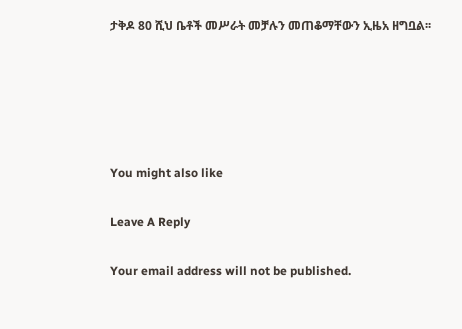ታቅዶ 80 ሺህ ቤቶች መሥራት መቻሉን መጠቆማቸውን ኢዜአ ዘግቧል፡፡





You might also like

Leave A Reply

Your email address will not be published.